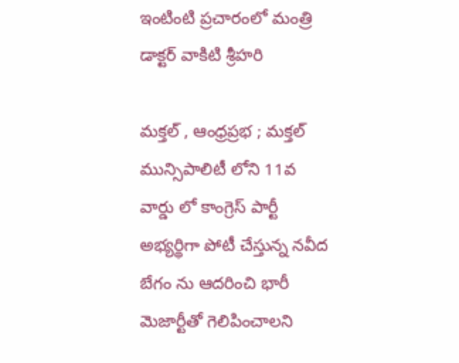ఇంటింటి ప్రచారంలో మంత్రి డాక్టర్ వాకిటి శ్రీహరి

మక్తల్ , ఆంధ్రప్రభ ; మక్తల్ మున్సిపాలిటీ లోని 11వ వార్డు లో కాంగ్రెస్ పార్టీ అభ్యర్థిగా పోటీ చేస్తున్న నవీద బేగం ను ఆదరించి భారీ మెజార్టీతో గెలిపించాలని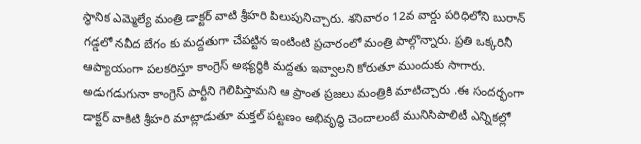స్థానిక ఎమ్మెల్యే మంత్రి డాక్టర్ వాటి శ్రీహరి పిలుపునిచ్చారు. శనివారం 12వ వార్డు పరిధిలోని బురాన్ గడ్డలో నవీద బేగం కు మద్దతుగా చేపట్టిన ఇంటింటి ప్రచారంలో మంత్రి పాల్గొన్నారు. ప్రతి ఒక్కరినీ ఆప్యాయంగా పలకరిస్తూ కాంగ్రెస్ అభ్యర్థికి మద్దతు ఇవ్వాలని కోరుతూ ముందుకు సాగారు. అడుగడుగునా కాంగ్రెస్ పార్టీని గెలిపిస్తామని ఆ ప్రాంత ప్రజలు మంత్రికి మాటిచ్చారు .ఈ సందర్భంగా డాక్టర్ వాకిటి శ్రీహరి మాట్లాడుతూ మక్తల్ పట్టణం అభివృద్ధి చెందాలంటే మునిసిపాలిటీ ఎన్నికల్లో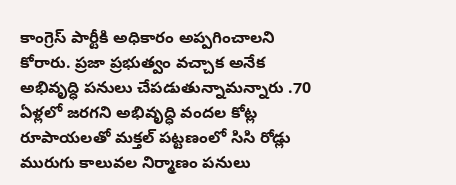కాంగ్రెస్ పార్టీకి అధికారం అప్పగించాలని కోరారు. ప్రజా ప్రభుత్వం వచ్చాక అనేక అభివృద్ధి పనులు చేపడుతున్నామన్నారు .70 ఏళ్లలో జరగని అభివృద్ధి వందల కోట్ల రూపాయలతో మక్తల్ పట్టణంలో సిసి రోడ్లు మురుగు కాలువల నిర్మాణం పనులు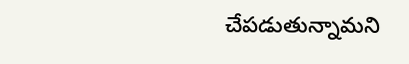చేపడుతున్నామని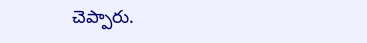చెప్పారు.